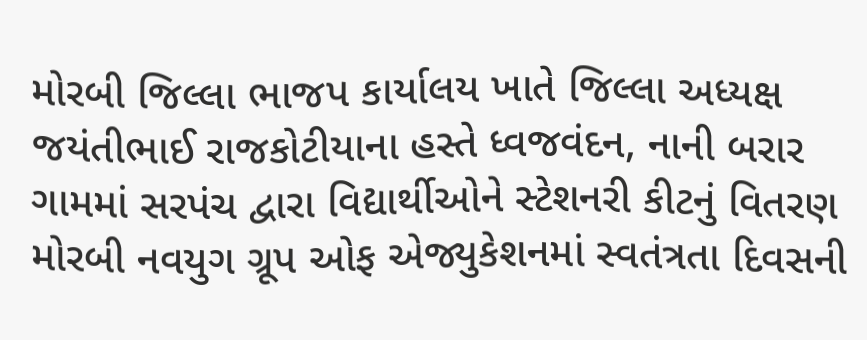મોરબી જિલ્લા ભાજપ કાર્યાલય ખાતે જિલ્લા અધ્યક્ષ જયંતીભાઈ રાજકોટીયાના હસ્તે ધ્વજવંદન, નાની બરાર ગામમાં સરપંચ દ્વારા વિદ્યાર્થીઓને સ્ટેશનરી કીટનું વિતરણ મોરબી નવયુગ ગ્રૂપ ઓફ એજ્યુકેશનમાં સ્વતંત્રતા દિવસની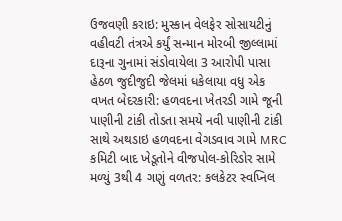ઉજવણી કરાઇ: મુસ્કાન વેલફેર સોસાયટીનું વહીવટી તંત્રએ કર્યું સન્માન મોરબી જીલ્લામાં દારૂના ગુનામાં સંડોવાયેલા 3 આરોપી પાસા હેઠળ જુદીજુદી જેલમાં ધકેલાયા વધુ એક વખત બેદરકારી: હળવદના ખેતરડી ગામે જૂની પાણીની ટાંકી તોડતા સમયે નવી પાણીની ટાંકી સાથે અથડાઇ હળવદના વેગડવાવ ગામે MRC કમિટી બાદ ખેડૂતોને વીજપોલ-કોરિડોર સામે મળ્યું 3થી 4 ગણું વળતર: કલકેટર સ્વપ્નિલ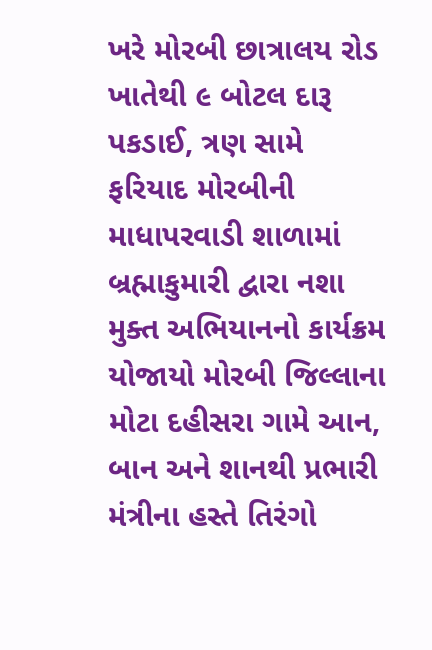ખરે મોરબી છાત્રાલય રોડ ખાતેથી ૯ બોટલ દારૂ પકડાઈ, ત્રણ સામે ફરિયાદ મોરબીની માધાપરવાડી શાળામાં બ્રહ્માકુમારી દ્વારા નશા મુક્ત અભિયાનનો કાર્યક્રમ યોજાયો મોરબી જિલ્લાના મોટા દહીસરા ગામે આન, બાન અને શાનથી પ્રભારી મંત્રીના હસ્તે તિરંગો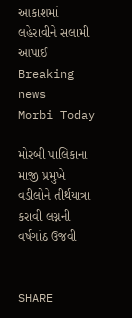આકાશમાં લહેરાવીને સલામી આપાઈ
Breaking news
Morbi Today

મોરબી પાલિકાના માજી પ્રમુખે વડીલોને તીર્થયાત્રા કરાવી લગ્નની વર્ષગાંઠ ઉજવી


SHARE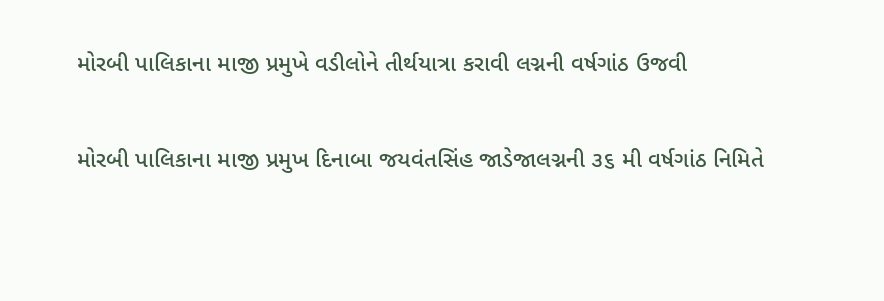મોરબી પાલિકાના માજી પ્રમુખે વડીલોને તીર્થયાત્રા કરાવી લગ્નની વર્ષગાંઠ ઉજવી

મોરબી પાલિકાના માજી પ્રમુખ દિનાબા જયવંતસિંહ જાડેજાલગ્નની ૩૬ મી વર્ષગાંઠ નિમિતે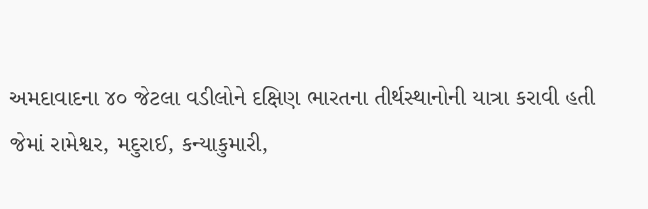અમદાવાદના ૪૦ જેટલા વડીલોને દક્ષિણ ભારતના તીર્થસ્થાનોની યાત્રા કરાવી હતી જેમાં રામેશ્વર, મદુરાઈ, કન્યાકુમારી,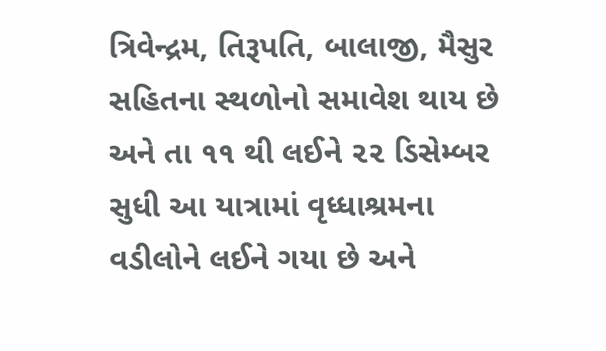ત્રિવેન્દ્રમ, તિરૂપતિ, બાલાજી, મૈસુર સહિતના સ્થળોનો સમાવેશ થાય છે અને તા ૧૧ થી લઈને ૨૨ ડિસેમ્બર સુધી આ યાત્રામાં વૃધ્ધાશ્રમના વડીલોને લઈને ગયા છે અને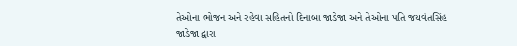તેઓના ભોજન અને રહેવા સહિતનો દિનાબા જાડેજા અને તેઓના પતિ જયવંતસિંહ જાડેજા દ્વારા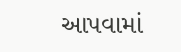આપવામાં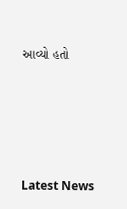આવ્યો હતો






Latest News